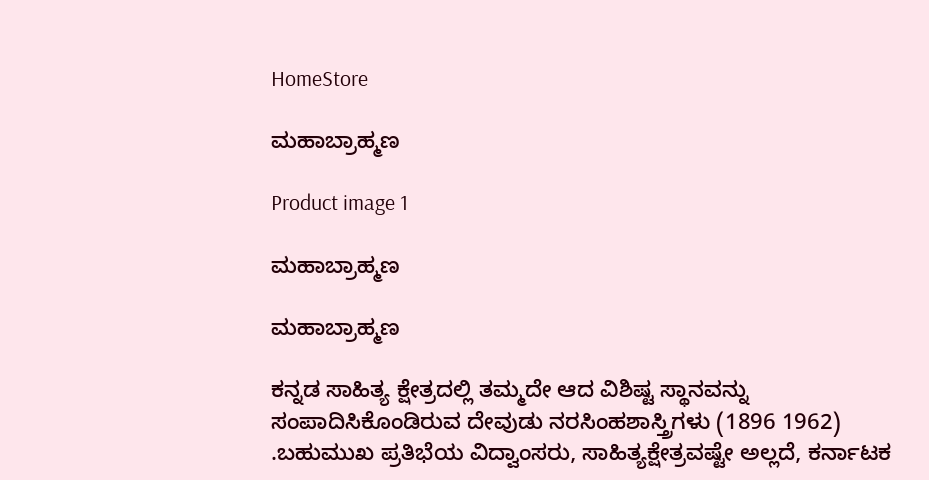HomeStore

ಮಹಾಬ್ರಾಹ್ಮಣ

Product image 1

ಮಹಾಬ್ರಾಹ್ಮಣ

ಮಹಾಬ್ರಾಹ್ಮಣ

ಕನ್ನಡ ಸಾಹಿತ್ಯ ಕ್ಷೇತ್ರದಲ್ಲಿ ತಮ್ಮದೇ ಆದ ವಿಶಿಷ್ಟ ಸ್ಥಾನವನ್ನು ಸಂಪಾದಿಸಿಕೊಂಡಿರುವ ದೇವುಡು ನರಸಿಂಹಶಾಸ್ತ್ರಿಗಳು (1896 1962) .ಬಹುಮುಖ ಪ್ರತಿಭೆಯ ವಿದ್ವಾಂಸರು, ಸಾಹಿತ್ಯಕ್ಷೇತ್ರವಷ್ಟೇ ಅಲ್ಲದೆ, ಕರ್ನಾಟಕ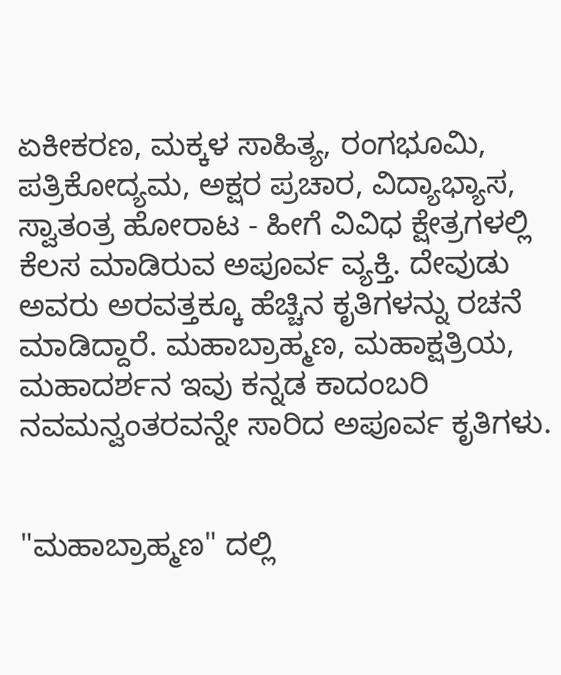ಏಕೀಕರಣ, ಮಕ್ಕಳ ಸಾಹಿತ್ಯ, ರಂಗಭೂಮಿ, ಪತ್ರಿಕೋದ್ಯಮ, ಅಕ್ಷರ ಪ್ರಚಾರ, ವಿದ್ಯಾಭ್ಯಾಸ, ಸ್ವಾತಂತ್ರ ಹೋರಾಟ - ಹೀಗೆ ವಿವಿಧ ಕ್ಷೇತ್ರಗಳಲ್ಲಿ ಕೆಲಸ ಮಾಡಿರುವ ಅಪೂರ್ವ ವ್ಯಕ್ತಿ. ದೇವುಡು ಅವರು ಅರವತ್ತಕ್ಕೂ ಹೆಚ್ಚಿನ ಕೃತಿಗಳನ್ನು ರಚನೆ ಮಾಡಿದ್ದಾರೆ. ಮಹಾಬ್ರಾಹ್ಮಣ, ಮಹಾಕ್ಷತ್ರಿಯ, ಮಹಾದರ್ಶನ ಇವು ಕನ್ನಡ ಕಾದಂಬರಿ ನವಮನ್ವಂತರವನ್ನೇ ಸಾರಿದ ಅಪೂರ್ವ ಕೃತಿಗಳು.


"ಮಹಾಬ್ರಾಹ್ಮಣ" ದಲ್ಲಿ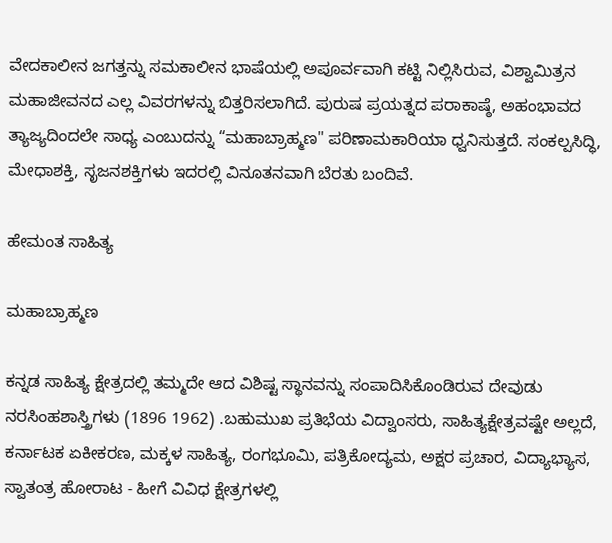ವೇದಕಾಲೀನ ಜಗತ್ತನ್ನು ಸಮಕಾಲೀನ ಭಾಷೆಯಲ್ಲಿ ಅಪೂರ್ವವಾಗಿ ಕಟ್ಟಿ ನಿಲ್ಲಿಸಿರುವ, ವಿಶ್ವಾಮಿತ್ರನ ಮಹಾಜೀವನದ ಎಲ್ಲ ವಿವರಗಳನ್ನು ಬಿತ್ತರಿಸಲಾಗಿದೆ. ಪುರುಷ ಪ್ರಯತ್ನದ ಪರಾಕಾಷ್ಠೆ, ಅಹಂಭಾವದ ತ್ಯಾಜ್ಯದಿಂದಲೇ ಸಾಧ್ಯ ಎಂಬುದನ್ನು “ಮಹಾಬ್ರಾಹ್ಮಣ" ಪರಿಣಾಮಕಾರಿಯಾ ಧ್ವನಿಸುತ್ತದೆ. ಸಂಕಲ್ಪಸಿದ್ಧಿ, ಮೇಧಾಶಕ್ತಿ, ಸೃಜನಶಕ್ತಿಗಳು ಇದರಲ್ಲಿ ವಿನೂತನವಾಗಿ ಬೆರತು ಬಂದಿವೆ.

ಹೇಮಂತ ಸಾಹಿತ್ಯ

ಮಹಾಬ್ರಾಹ್ಮಣ

ಕನ್ನಡ ಸಾಹಿತ್ಯ ಕ್ಷೇತ್ರದಲ್ಲಿ ತಮ್ಮದೇ ಆದ ವಿಶಿಷ್ಟ ಸ್ಥಾನವನ್ನು ಸಂಪಾದಿಸಿಕೊಂಡಿರುವ ದೇವುಡು ನರಸಿಂಹಶಾಸ್ತ್ರಿಗಳು (1896 1962) .ಬಹುಮುಖ ಪ್ರತಿಭೆಯ ವಿದ್ವಾಂಸರು, ಸಾಹಿತ್ಯಕ್ಷೇತ್ರವಷ್ಟೇ ಅಲ್ಲದೆ, ಕರ್ನಾಟಕ ಏಕೀಕರಣ, ಮಕ್ಕಳ ಸಾಹಿತ್ಯ, ರಂಗಭೂಮಿ, ಪತ್ರಿಕೋದ್ಯಮ, ಅಕ್ಷರ ಪ್ರಚಾರ, ವಿದ್ಯಾಭ್ಯಾಸ, ಸ್ವಾತಂತ್ರ ಹೋರಾಟ - ಹೀಗೆ ವಿವಿಧ ಕ್ಷೇತ್ರಗಳಲ್ಲಿ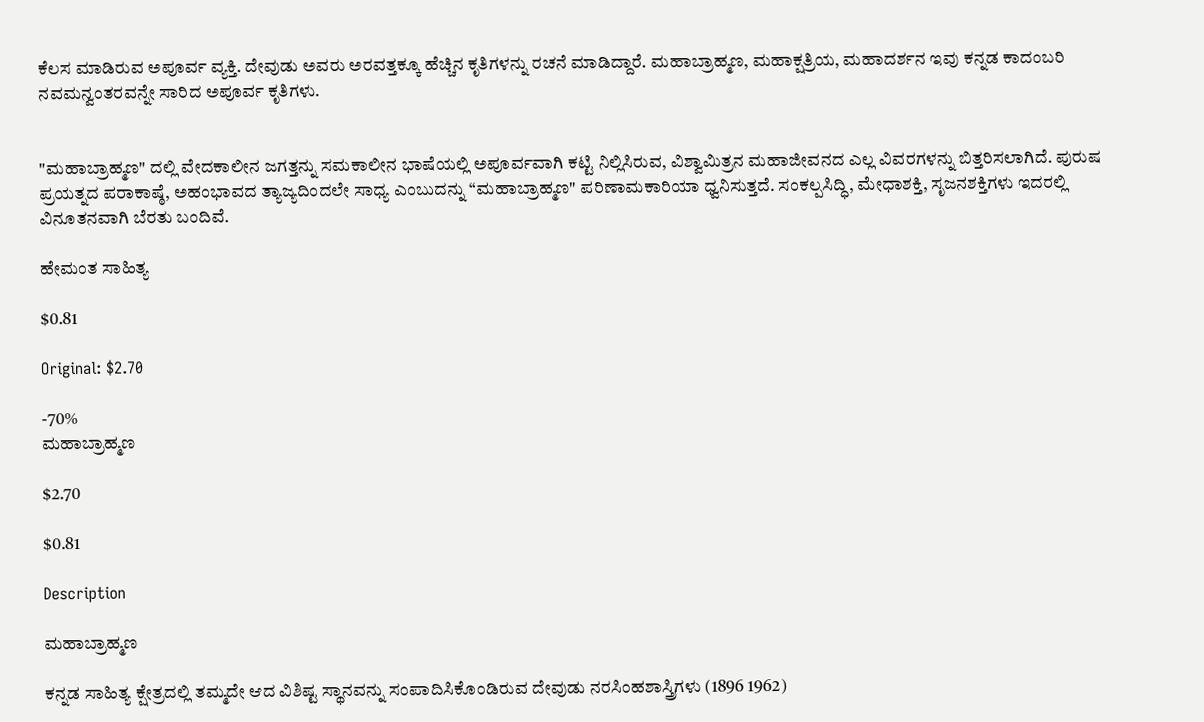ಕೆಲಸ ಮಾಡಿರುವ ಅಪೂರ್ವ ವ್ಯಕ್ತಿ. ದೇವುಡು ಅವರು ಅರವತ್ತಕ್ಕೂ ಹೆಚ್ಚಿನ ಕೃತಿಗಳನ್ನು ರಚನೆ ಮಾಡಿದ್ದಾರೆ. ಮಹಾಬ್ರಾಹ್ಮಣ, ಮಹಾಕ್ಷತ್ರಿಯ, ಮಹಾದರ್ಶನ ಇವು ಕನ್ನಡ ಕಾದಂಬರಿ ನವಮನ್ವಂತರವನ್ನೇ ಸಾರಿದ ಅಪೂರ್ವ ಕೃತಿಗಳು.


"ಮಹಾಬ್ರಾಹ್ಮಣ" ದಲ್ಲಿ ವೇದಕಾಲೀನ ಜಗತ್ತನ್ನು ಸಮಕಾಲೀನ ಭಾಷೆಯಲ್ಲಿ ಅಪೂರ್ವವಾಗಿ ಕಟ್ಟಿ ನಿಲ್ಲಿಸಿರುವ, ವಿಶ್ವಾಮಿತ್ರನ ಮಹಾಜೀವನದ ಎಲ್ಲ ವಿವರಗಳನ್ನು ಬಿತ್ತರಿಸಲಾಗಿದೆ. ಪುರುಷ ಪ್ರಯತ್ನದ ಪರಾಕಾಷ್ಠೆ, ಅಹಂಭಾವದ ತ್ಯಾಜ್ಯದಿಂದಲೇ ಸಾಧ್ಯ ಎಂಬುದನ್ನು “ಮಹಾಬ್ರಾಹ್ಮಣ" ಪರಿಣಾಮಕಾರಿಯಾ ಧ್ವನಿಸುತ್ತದೆ. ಸಂಕಲ್ಪಸಿದ್ಧಿ, ಮೇಧಾಶಕ್ತಿ, ಸೃಜನಶಕ್ತಿಗಳು ಇದರಲ್ಲಿ ವಿನೂತನವಾಗಿ ಬೆರತು ಬಂದಿವೆ.

ಹೇಮಂತ ಸಾಹಿತ್ಯ

$0.81

Original: $2.70

-70%
ಮಹಾಬ್ರಾಹ್ಮಣ

$2.70

$0.81

Description

ಮಹಾಬ್ರಾಹ್ಮಣ

ಕನ್ನಡ ಸಾಹಿತ್ಯ ಕ್ಷೇತ್ರದಲ್ಲಿ ತಮ್ಮದೇ ಆದ ವಿಶಿಷ್ಟ ಸ್ಥಾನವನ್ನು ಸಂಪಾದಿಸಿಕೊಂಡಿರುವ ದೇವುಡು ನರಸಿಂಹಶಾಸ್ತ್ರಿಗಳು (1896 1962)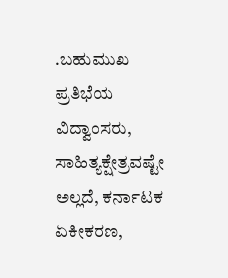.ಬಹುಮುಖ ಪ್ರತಿಭೆಯ ವಿದ್ವಾಂಸರು, ಸಾಹಿತ್ಯಕ್ಷೇತ್ರವಷ್ಟೇ ಅಲ್ಲದೆ, ಕರ್ನಾಟಕ ಏಕೀಕರಣ,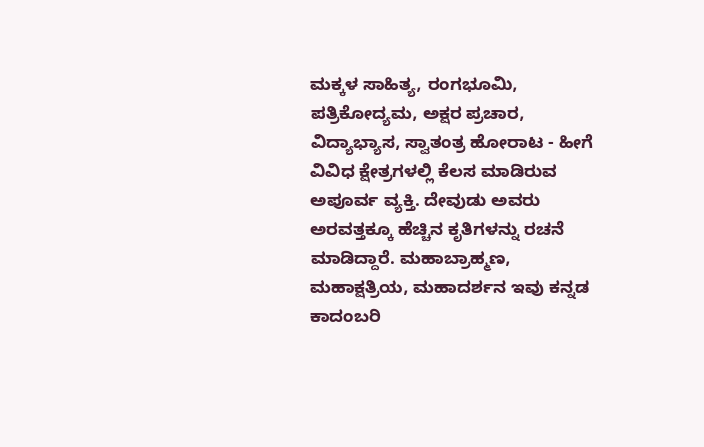ಮಕ್ಕಳ ಸಾಹಿತ್ಯ, ರಂಗಭೂಮಿ, ಪತ್ರಿಕೋದ್ಯಮ, ಅಕ್ಷರ ಪ್ರಚಾರ, ವಿದ್ಯಾಭ್ಯಾಸ, ಸ್ವಾತಂತ್ರ ಹೋರಾಟ - ಹೀಗೆ ವಿವಿಧ ಕ್ಷೇತ್ರಗಳಲ್ಲಿ ಕೆಲಸ ಮಾಡಿರುವ ಅಪೂರ್ವ ವ್ಯಕ್ತಿ. ದೇವುಡು ಅವರು ಅರವತ್ತಕ್ಕೂ ಹೆಚ್ಚಿನ ಕೃತಿಗಳನ್ನು ರಚನೆ ಮಾಡಿದ್ದಾರೆ. ಮಹಾಬ್ರಾಹ್ಮಣ, ಮಹಾಕ್ಷತ್ರಿಯ, ಮಹಾದರ್ಶನ ಇವು ಕನ್ನಡ ಕಾದಂಬರಿ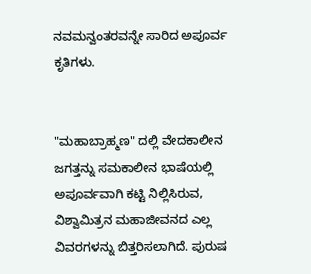ನವಮನ್ವಂತರವನ್ನೇ ಸಾರಿದ ಅಪೂರ್ವ ಕೃತಿಗಳು.


"ಮಹಾಬ್ರಾಹ್ಮಣ" ದಲ್ಲಿ ವೇದಕಾಲೀನ ಜಗತ್ತನ್ನು ಸಮಕಾಲೀನ ಭಾಷೆಯಲ್ಲಿ ಅಪೂರ್ವವಾಗಿ ಕಟ್ಟಿ ನಿಲ್ಲಿಸಿರುವ, ವಿಶ್ವಾಮಿತ್ರನ ಮಹಾಜೀವನದ ಎಲ್ಲ ವಿವರಗಳನ್ನು ಬಿತ್ತರಿಸಲಾಗಿದೆ. ಪುರುಷ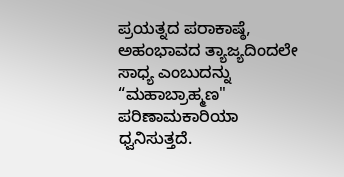ಪ್ರಯತ್ನದ ಪರಾಕಾಷ್ಠೆ, ಅಹಂಭಾವದ ತ್ಯಾಜ್ಯದಿಂದಲೇ ಸಾಧ್ಯ ಎಂಬುದನ್ನು “ಮಹಾಬ್ರಾಹ್ಮಣ" ಪರಿಣಾಮಕಾರಿಯಾ ಧ್ವನಿಸುತ್ತದೆ.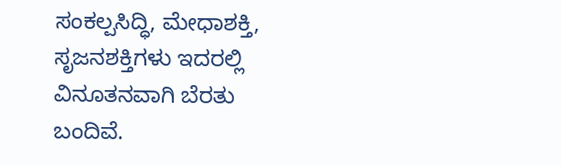ಸಂಕಲ್ಪಸಿದ್ಧಿ, ಮೇಧಾಶಕ್ತಿ, ಸೃಜನಶಕ್ತಿಗಳು ಇದರಲ್ಲಿ ವಿನೂತನವಾಗಿ ಬೆರತು ಬಂದಿವೆ.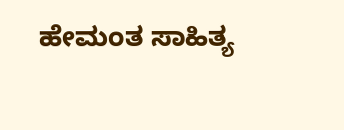ಹೇಮಂತ ಸಾಹಿತ್ಯ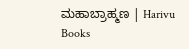ಮಹಾಬ್ರಾಹ್ಮಣ | Harivu Books